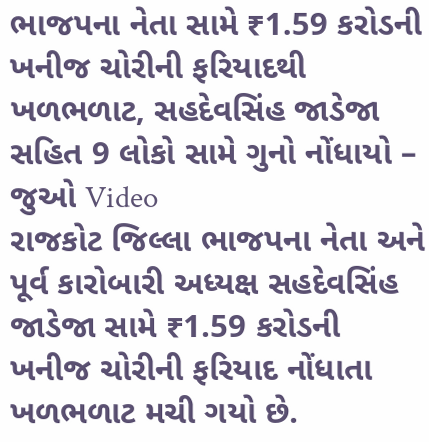ભાજપના નેતા સામે ₹1.59 કરોડની ખનીજ ચોરીની ફરિયાદથી ખળભળાટ, સહદેવસિંહ જાડેજા સહિત 9 લોકો સામે ગુનો નોંધાયો – જુઓ Video
રાજકોટ જિલ્લા ભાજપના નેતા અને પૂર્વ કારોબારી અધ્યક્ષ સહદેવસિંહ જાડેજા સામે ₹1.59 કરોડની ખનીજ ચોરીની ફરિયાદ નોંધાતા ખળભળાટ મચી ગયો છે.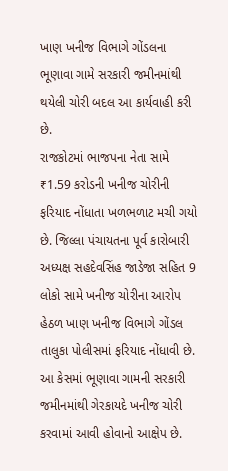ખાણ ખનીજ વિભાગે ગોંડલના ભૂણાવા ગામે સરકારી જમીનમાંથી થયેલી ચોરી બદલ આ કાર્યવાહી કરી છે.
રાજકોટમાં ભાજપના નેતા સામે ₹1.59 કરોડની ખનીજ ચોરીની ફરિયાદ નોંધાતા ખળભળાટ મચી ગયો છે. જિલ્લા પંચાયતના પૂર્વ કારોબારી અધ્યક્ષ સહદેવસિંહ જાડેજા સહિત 9 લોકો સામે ખનીજ ચોરીના આરોપ હેઠળ ખાણ ખનીજ વિભાગે ગોંડલ તાલુકા પોલીસમાં ફરિયાદ નોંધાવી છે.
આ કેસમાં ભૂણાવા ગામની સરકારી જમીનમાંથી ગેરકાયદે ખનીજ ચોરી કરવામાં આવી હોવાનો આક્ષેપ છે.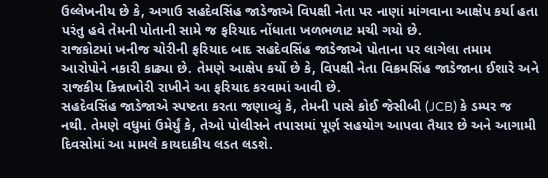ઉલ્લેખનીય છે કે, અગાઉ સહદેવસિંહ જાડેજાએ વિપક્ષી નેતા પર નાણાં માંગવાના આક્ષેપ કર્યા હતા પરંતુ હવે તેમની પોતાની સામે જ ફરિયાદ નોંધાતા ખળભળાટ મચી ગયો છે.
રાજકોટમાં ખનીજ ચોરીની ફરિયાદ બાદ સહદેવસિંહ જાડેજાએ પોતાના પર લાગેલા તમામ આરોપોને નકારી કાઢ્યા છે. તેમણે આક્ષેપ કર્યો છે કે, વિપક્ષી નેતા વિક્રમસિંહ જાડેજાના ઈશારે અને રાજકીય કિન્નાખોરી રાખીને આ ફરિયાદ કરવામાં આવી છે.
સહદેવસિંહ જાડેજાએ સ્પષ્ટતા કરતા જણાવ્યું કે, તેમની પાસે કોઈ જેસીબી (JCB) કે ડમ્પર જ નથી. તેમણે વધુમાં ઉમેર્યું કે, તેઓ પોલીસને તપાસમાં પૂર્ણ સહયોગ આપવા તૈયાર છે અને આગામી દિવસોમાં આ મામલે કાયદાકીય લડત લડશે.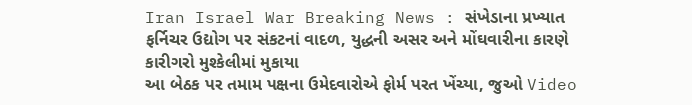Iran Israel War Breaking News : સંખેડાના પ્રખ્યાત ફર્નિચર ઉદ્યોગ પર સંકટનાં વાદળ, યુદ્ધની અસર અને મોંઘવારીના કારણે કારીગરો મુશ્કેલીમાં મુકાયા
આ બેઠક પર તમામ પક્ષના ઉમેદવારોએ ફોર્મ પરત ખેંચ્યા, જુઓ Video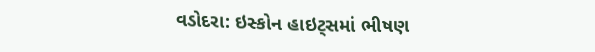વડોદરા: ઇસ્કોન હાઇટ્સમાં ભીષણ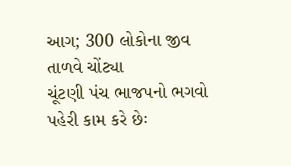આગ; 300 લોકોના જીવ તાળવે ચોંટ્યા
ચૂંટણી પંચ ભાજપનો ભગવો પહેરી કામ કરે છેઃ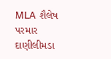MLA શૈલેષ પરમાર
દાણીલીમડા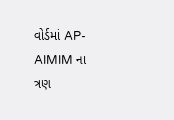વોર્ડમાં AP-AIMIM ના ત્રણ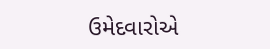ઉમેદવારોએ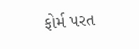ફોર્મ પરત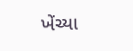ખેંચ્યા